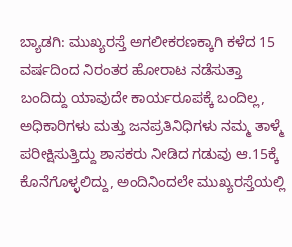ಬ್ಯಾಡಗಿ: ಮುಖ್ಯರಸ್ತೆ ಅಗಲೀಕರಣಕ್ಕಾಗಿ ಕಳೆದ 15 ವರ್ಷದಿಂದ ನಿರಂತರ ಹೋರಾಟ ನಡೆಸುತ್ತಾ ಬಂದಿದ್ದು ಯಾವುದೇ ಕಾರ್ಯರೂಪಕ್ಕೆ ಬಂದಿಲ್ಲ, ಅಧಿಕಾರಿಗಳು ಮತ್ತು ಜನಪ್ರತಿನಿಧಿಗಳು ನಮ್ಮ ತಾಳ್ಮೆ ಪರೀಕ್ಷಿಸುತ್ತಿದ್ದು ಶಾಸಕರು ನೀಡಿದ ಗಡುವು ಆ.15ಕ್ಕೆ ಕೊನೆಗೊಳ್ಳಲಿದ್ದು, ಅಂದಿನಿಂದಲೇ ಮುಖ್ಯರಸ್ತೆಯಲ್ಲಿ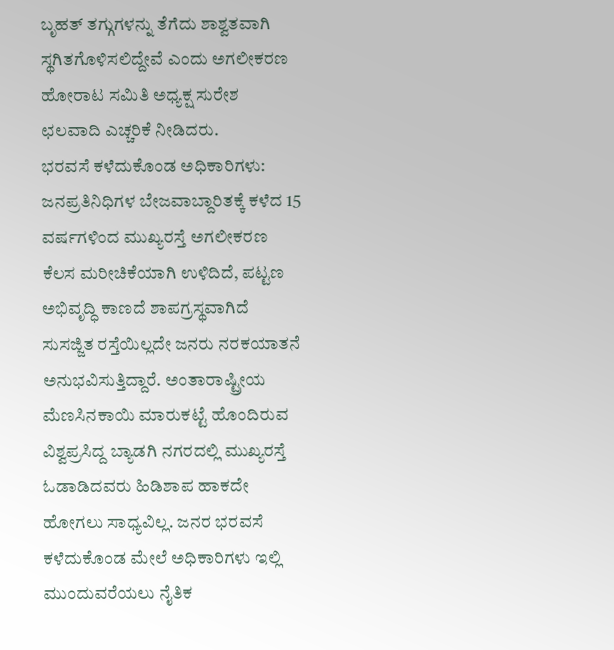ಬೃಹತ್ ತಗ್ಗುಗಳನ್ನು ತೆಗೆದು ಶಾಶ್ವತವಾಗಿ ಸ್ಥಗಿತಗೊಳಿಸಲಿದ್ದೇವೆ ಎಂದು ಅಗಲೀಕರಣ ಹೋರಾಟ ಸಮಿತಿ ಅಧ್ಯಕ್ಷ ಸುರೇಶ ಛಲವಾದಿ ಎಚ್ಚರಿಕೆ ನೀಡಿದರು.
ಭರವಸೆ ಕಳೆದುಕೊಂಡ ಅಧಿಕಾರಿಗಳು: ಜನಪ್ರತಿನಿಧಿಗಳ ಬೇಜವಾಬ್ದಾರಿತಕ್ಕೆ ಕಳೆದ 15 ವರ್ಷಗಳಿಂದ ಮುಖ್ಯರಸ್ತೆ ಅಗಲೀಕರಣ ಕೆಲಸ ಮರೀಚಿಕೆಯಾಗಿ ಉಳಿದಿದೆ, ಪಟ್ಟಣ ಅಭಿವೃದ್ಧಿ ಕಾಣದೆ ಶಾಪಗ್ರಸ್ಥವಾಗಿದೆ ಸುಸಜ್ಜಿತ ರಸ್ತೆಯಿಲ್ಲದೇ ಜನರು ನರಕಯಾತನೆ ಅನುಭವಿಸುತ್ತಿದ್ದಾರೆ. ಅಂತಾರಾಷ್ಟ್ರೀಯ ಮೆಣಸಿನಕಾಯಿ ಮಾರುಕಟ್ಟೆ ಹೊಂದಿರುವ ವಿಶ್ವಪ್ರಸಿದ್ದ ಬ್ಯಾಡಗಿ ನಗರದಲ್ಲಿ ಮುಖ್ಯರಸ್ತೆ ಓಡಾಡಿದವರು ಹಿಡಿಶಾಪ ಹಾಕದೇ ಹೋಗಲು ಸಾಧ್ಯವಿಲ್ಲ. ಜನರ ಭರವಸೆ ಕಳೆದುಕೊಂಡ ಮೇಲೆ ಅಧಿಕಾರಿಗಳು ಇಲ್ಲಿ ಮುಂದುವರೆಯಲು ನೈತಿಕ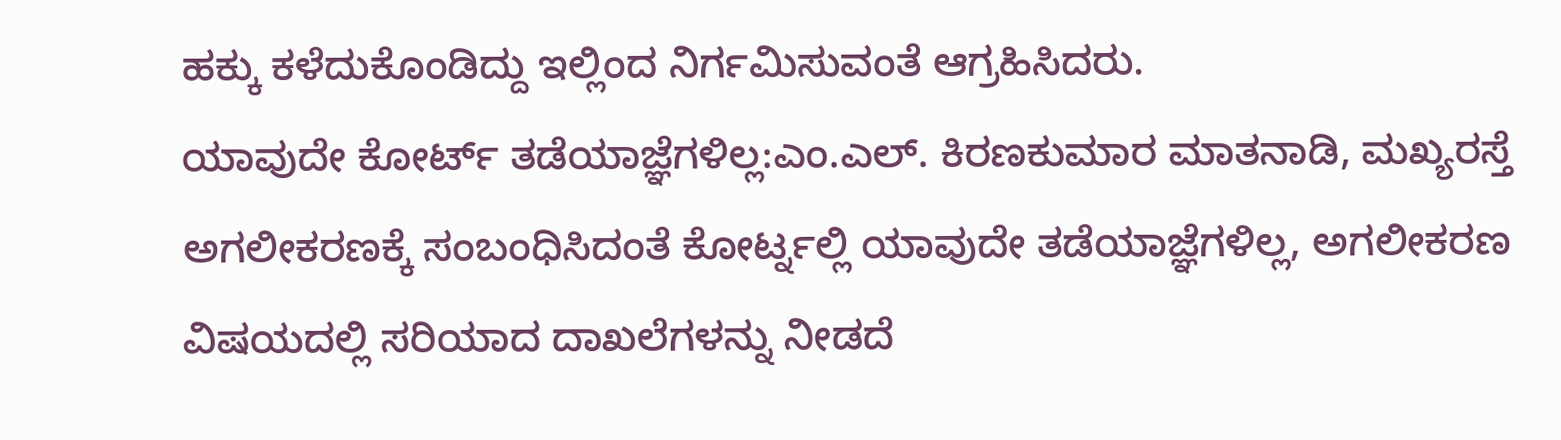ಹಕ್ಕು ಕಳೆದುಕೊಂಡಿದ್ದು ಇಲ್ಲಿಂದ ನಿರ್ಗಮಿಸುವಂತೆ ಆಗ್ರಹಿಸಿದರು.
ಯಾವುದೇ ಕೋರ್ಟ್ ತಡೆಯಾಜ್ಞೆಗಳಿಲ್ಲ:ಎಂ.ಎಲ್. ಕಿರಣಕುಮಾರ ಮಾತನಾಡಿ, ಮಖ್ಯರಸ್ತೆ ಅಗಲೀಕರಣಕ್ಕೆ ಸಂಬಂಧಿಸಿದಂತೆ ಕೋರ್ಟ್ನಲ್ಲಿ ಯಾವುದೇ ತಡೆಯಾಜ್ಞೆಗಳಿಲ್ಲ, ಅಗಲೀಕರಣ ವಿಷಯದಲ್ಲಿ ಸರಿಯಾದ ದಾಖಲೆಗಳನ್ನು ನೀಡದೆ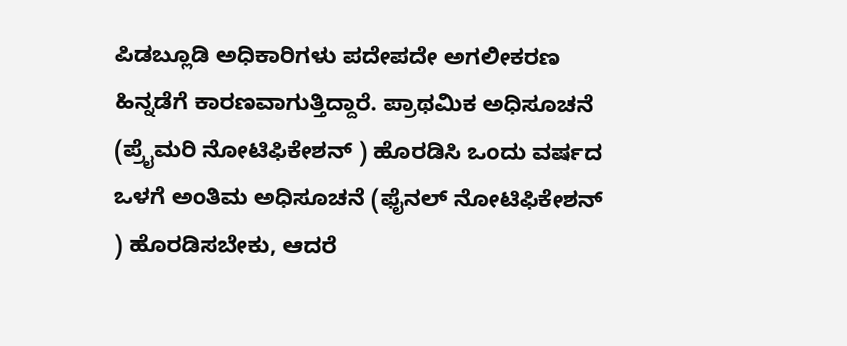ಪಿಡಬ್ಲೂಡಿ ಅಧಿಕಾರಿಗಳು ಪದೇಪದೇ ಅಗಲೀಕರಣ ಹಿನ್ನಡೆಗೆ ಕಾರಣವಾಗುತ್ತಿದ್ದಾರೆ. ಪ್ರಾಥಮಿಕ ಅಧಿಸೂಚನೆ (ಪ್ರೈಮರಿ ನೋಟಿಫಿಕೇಶನ್ ) ಹೊರಡಿಸಿ ಒಂದು ವರ್ಷದ ಒಳಗೆ ಅಂತಿಮ ಅಧಿಸೂಚನೆ (ಫೈನಲ್ ನೋಟಿಫಿಕೇಶನ್ ) ಹೊರಡಿಸಬೇಕು, ಆದರೆ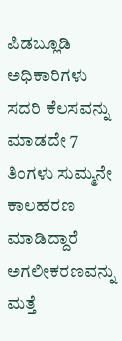ಪಿಡಬ್ಲೂಡಿ ಅಧಿಕಾರಿಗಳು ಸದರಿ ಕೆಲಸವನ್ನು ಮಾಡದೇ 7 ತಿಂಗಳು ಸುಮ್ಮನೇ ಕಾಲಹರಣ ಮಾಡಿದ್ದಾರೆ ಅಗಲೀಕರಣವನ್ನು ಮತ್ತೆ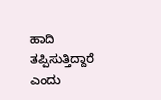ಹಾದಿ ತಪ್ಪಿಸುತ್ತಿದ್ದಾರೆ ಎಂದು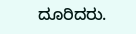ದೂರಿದರು.